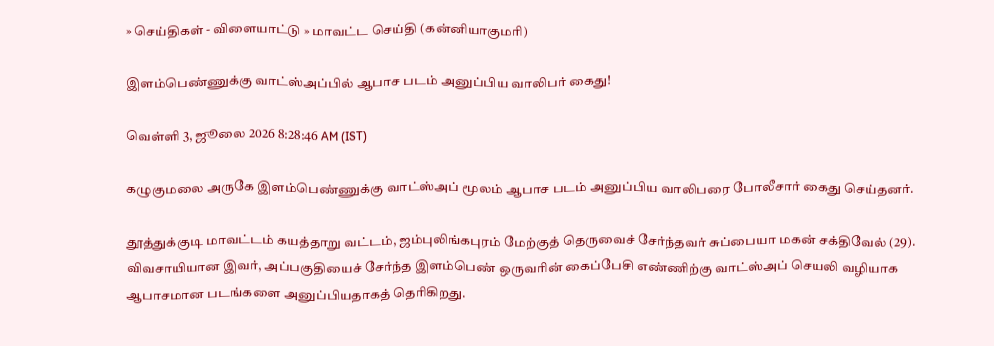» செய்திகள் - விளையாட்டு » மாவட்ட செய்தி (கன்னியாகுமரி)

இளம்பெண்ணுக்கு வாட்ஸ்அப்பில் ஆபாச படம் அனுப்பிய வாலிபர் கைது!

வெள்ளி 3, ஜூலை 2026 8:28:46 AM (IST)

கழுகுமலை அருகே இளம்பெண்ணுக்கு வாட்ஸ்அப் மூலம் ஆபாச படம் அனுப்பிய வாலிபரை போலீசார் கைது செய்தனர்.

தூத்துக்குடி மாவட்டம் கயத்தாறு வட்டம், ஜம்புலிங்கபுரம் மேற்குத் தெருவைச் சேர்ந்தவர் சுப்பையா மகன் சக்திவேல் (29). விவசாயியான இவர், அப்பகுதியைச் சேர்ந்த இளம்பெண் ஒருவரின் கைப்பேசி எண்ணிற்கு வாட்ஸ்அப் செயலி வழியாக ஆபாசமான படங்களை அனுப்பியதாகத் தெரிகிறது.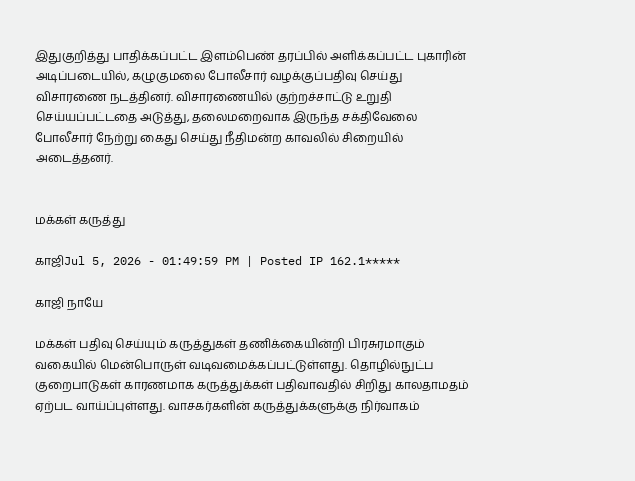இதுகுறித்து பாதிக்கப்பட்ட இளம்பெண் தரப்பில் அளிக்கப்பட்ட புகாரின் அடிப்படையில், கழுகுமலை போலீசார் வழக்குப்பதிவு செய்து விசாரணை நடத்தினர். விசாரணையில் குற்றச்சாட்டு உறுதி செய்யப்பட்டதை அடுத்து, தலைமறைவாக இருந்த சக்திவேலை போலீசார் நேற்று கைது செய்து நீதிமன்ற காவலில் சிறையில் அடைத்தனர்.


மக்கள் கருத்து

காஜிJul 5, 2026 - 01:49:59 PM | Posted IP 162.1*****

காஜி நாயே

மக்கள் பதிவு செய்யும் கருத்துகள் தணிக்கையின்றி பிரசுரமாகும் வகையில் மென்பொருள் வடிவமைக்கப்பட்டுள்ளது. தொழில்நுட்ப குறைபாடுகள் காரணமாக கருத்துக்கள் பதிவாவதில் சிறிது காலதாமதம் ஏற்பட வாய்ப்புள்ளது. வாசகர்களின் கருத்துக்களுக்கு நிர்வாகம்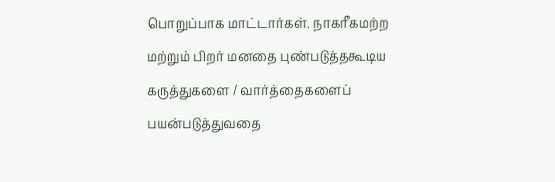பொறுப்பாக மாட்டார்கள். நாகரீகமற்ற மற்றும் பிறர் மனதை புண்படுத்தகூடிய கருத்துகளை / வார்த்தைகளைப் பயன்படுத்துவதை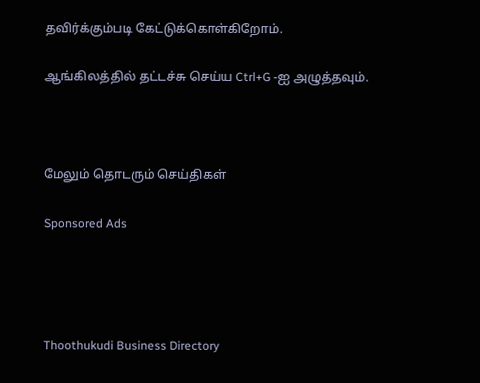தவிர்க்கும்படி கேட்டுக்கொள்கிறோம்.

ஆங்கிலத்தில் தட்டச்சு செய்ய Ctrl+G -ஐ அழுத்தவும்.



மேலும் தொடரும் செய்திகள்

Sponsored Ads




Thoothukudi Business Directory